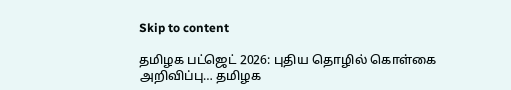Skip to content

தமிழக பட்ஜெட் 2026: புதிய தொழில் கொள்கை அறிவிப்பு… தமிழக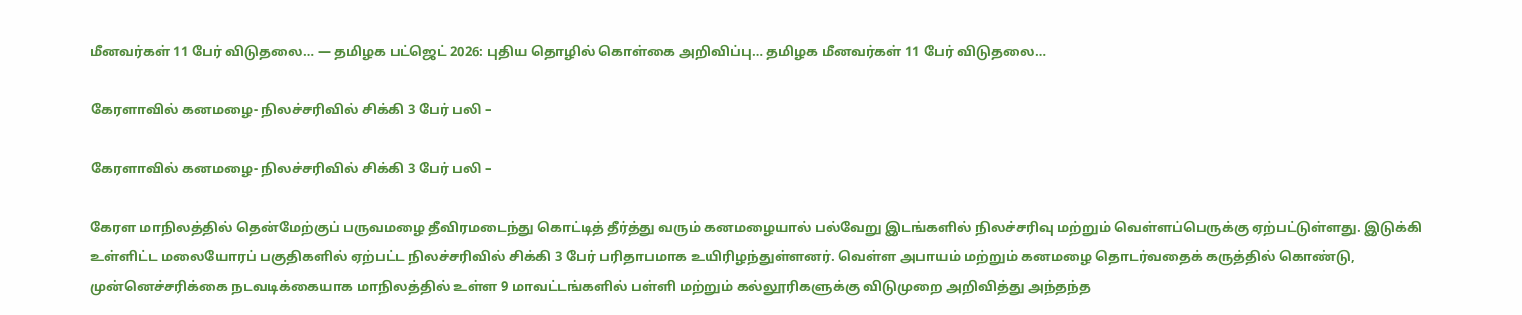மீனவர்கள் 11 பேர் விடுதலை… — தமிழக பட்ஜெட் 2026: புதிய தொழில் கொள்கை அறிவிப்பு… தமிழக மீனவர்கள் 11 பேர் விடுதலை…

கேரளாவில் கனமழை- நிலச்சரிவில் சிக்கி 3 பேர் பலி –

கேரளாவில் கனமழை- நிலச்சரிவில் சிக்கி 3 பேர் பலி –

கேரள மாநிலத்தில் தென்மேற்குப் பருவமழை தீவிரமடைந்து கொட்டித் தீர்த்து வரும் கனமழையால் பல்வேறு இடங்களில் நிலச்சரிவு மற்றும் வெள்ளப்பெருக்கு ஏற்பட்டுள்ளது. இடுக்கி உள்ளிட்ட மலையோரப் பகுதிகளில் ஏற்பட்ட நிலச்சரிவில் சிக்கி 3 பேர் பரிதாபமாக உயிரிழந்துள்ளனர். வெள்ள அபாயம் மற்றும் கனமழை தொடர்வதைக் கருத்தில் கொண்டு, முன்னெச்சரிக்கை நடவடிக்கையாக மாநிலத்தில் உள்ள 9 மாவட்டங்களில் பள்ளி மற்றும் கல்லூரிகளுக்கு விடுமுறை அறிவித்து அந்தந்த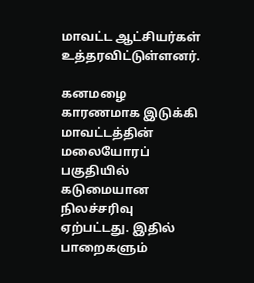மாவட்ட ஆட்சியர்கள் உத்தரவிட்டுள்ளனர்.

கனமழை காரணமாக இடுக்கி மாவட்டத்தின் மலையோரப் பகுதியில் கடுமையான நிலச்சரிவு ஏற்பட்டது. இதில் பாறைகளும்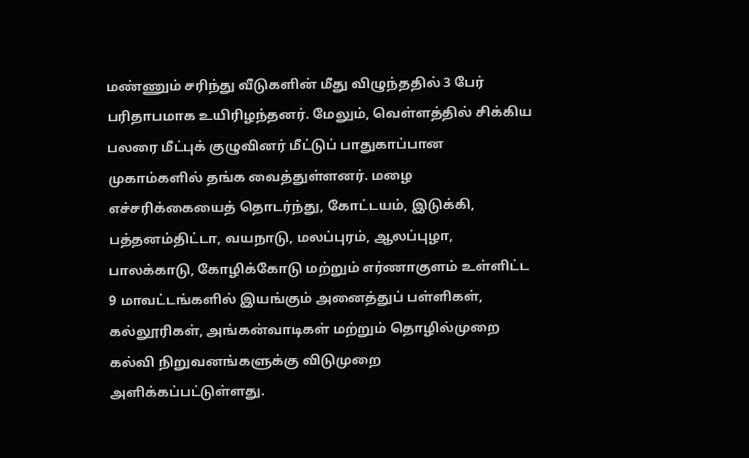மண்ணும் சரிந்து வீடுகளின் மீது விழுந்ததில் 3 பேர் பரிதாபமாக உயிரிழந்தனர். மேலும், வெள்ளத்தில் சிக்கிய பலரை மீட்புக் குழுவினர் மீட்டுப் பாதுகாப்பான முகாம்களில் தங்க வைத்துள்ளனர். மழை எச்சரிக்கையைத் தொடர்ந்து, கோட்டயம், இடுக்கி, பத்தனம்திட்டா, வயநாடு, மலப்புரம், ஆலப்புழா, பாலக்காடு, கோழிக்கோடு மற்றும் எர்ணாகுளம் உள்ளிட்ட 9 மாவட்டங்களில் இயங்கும் அனைத்துப் பள்ளிகள், கல்லூரிகள், அங்கன்வாடிகள் மற்றும் தொழில்முறை கல்வி நிறுவனங்களுக்கு விடுமுறை அளிக்கப்பட்டுள்ளது.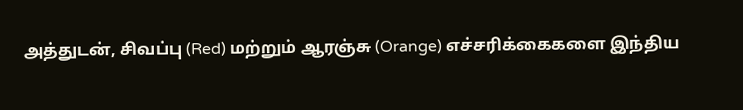அத்துடன், சிவப்பு (Red) மற்றும் ஆரஞ்சு (Orange) எச்சரிக்கைகளை இந்திய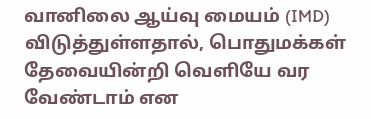வானிலை ஆய்வு மையம் (IMD) விடுத்துள்ளதால், பொதுமக்கள் தேவையின்றி வெளியே வர வேண்டாம் என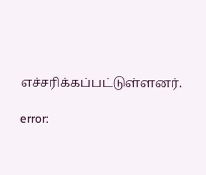எச்சரிக்கப்பட்டுள்ளனர்.

error: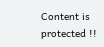Content is protected !!